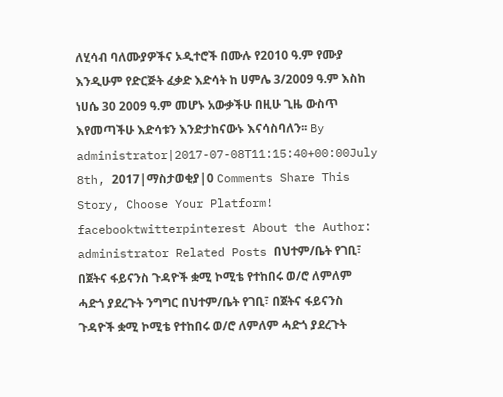ለሂሳብ ባለሙያዎችና ኦዲተሮች በሙሉ የ2010 ዓ.ም የሙያ እንዲሁም የድርጅት ፈቃድ እድሳት ከ ሀምሌ 3/2009 ዓ.ም እስከ ነሀሴ 30 2009 ዓ.ም መሆኑ አውቃችሁ በዚሁ ጊዜ ውስጥ እየመጣችሁ እድሳቱን እንድታከናውኑ እናሳስባለን፡፡ By administrator|2017-07-08T11:15:40+00:00July 8th, 2017|ማስታወቂያ|0 Comments Share This Story, Choose Your Platform! facebooktwitterpinterest About the Author: administrator Related Posts በህተም/ቤት የገቢ፣ በጀትና ፋይናንስ ጉዳዮች ቋሚ ኮሚቴ የተከበሩ ወ/ሮ ለምለም ሓድጎ ያደረጉት ንግግር በህተም/ቤት የገቢ፣ በጀትና ፋይናንስ ጉዳዮች ቋሚ ኮሚቴ የተከበሩ ወ/ሮ ለምለም ሓድጎ ያደረጉት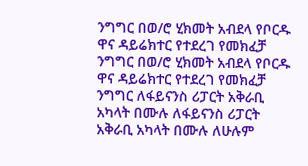ንግግር በወ/ሮ ሂክመት አብደላ የቦርዱ ዋና ዳይሬክተር የተደረገ የመክፈቻ ንግግር በወ/ሮ ሂክመት አብደላ የቦርዱ ዋና ዳይሬክተር የተደረገ የመክፈቻ ንግግር ለፋይናንስ ሪፓርት አቅራቢ አካላት በሙሉ ለፋይናንስ ሪፓርት አቅራቢ አካላት በሙሉ ለሁሉም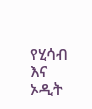የሂሳብ እና ኦዲት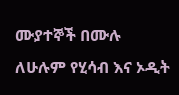ሙያተኞች በሙሉ ለሁሉም የሂሳብ እና ኦዲት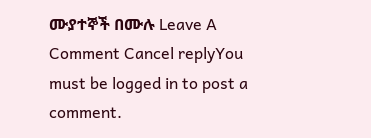ሙያተኞች በሙሉ Leave A Comment Cancel replyYou must be logged in to post a comment.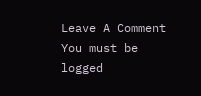Leave A Comment
You must be logged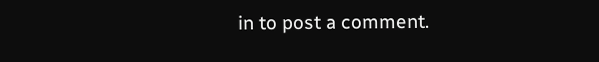in to post a comment.